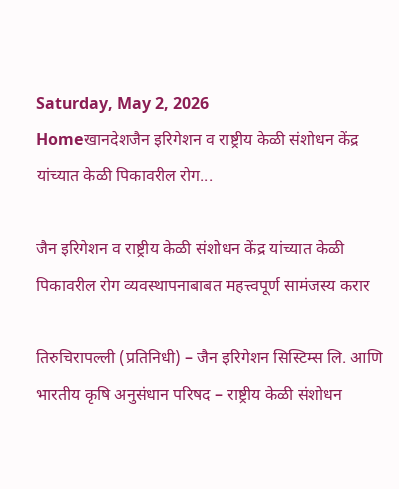Saturday, May 2, 2026
Homeखानदेशजैन इरिगेशन व राष्ट्रीय केळी संशोधन केंद्र यांच्यात केळी पिकावरील रोग...

जैन इरिगेशन व राष्ट्रीय केळी संशोधन केंद्र यांच्यात केळी पिकावरील रोग व्यवस्थापनाबाबत महत्त्वपूर्ण सामंजस्य करार

तिरुचिरापल्ली (प्रतिनिधी) – जैन इरिगेशन सिस्टिम्स लि. आणि भारतीय कृषि अनुसंधान परिषद – राष्ट्रीय केळी संशोधन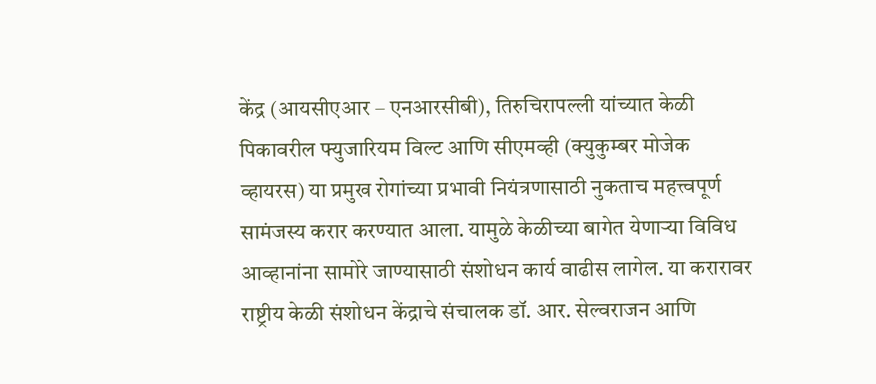केंद्र (आयसीएआर – एनआरसीबी), तिरुचिरापल्ली यांच्यात केळी पिकावरील फ्युजारियम विल्ट आणि सीएमव्ही (क्युकुम्बर मोजेक व्हायरस) या प्रमुख रोगांच्या प्रभावी नियंत्रणासाठी नुकताच महत्त्वपूर्ण सामंजस्य करार करण्यात आला. यामुळे केळीच्या बागेत येणाऱ्या विविध आव्हानांना सामोरे जाण्यासाठी संशोधन कार्य वाढीस लागेल. या करारावर राष्ट्रीय केळी संशोधन केंद्राचे संचालक डॉ. आर. सेल्वराजन आणि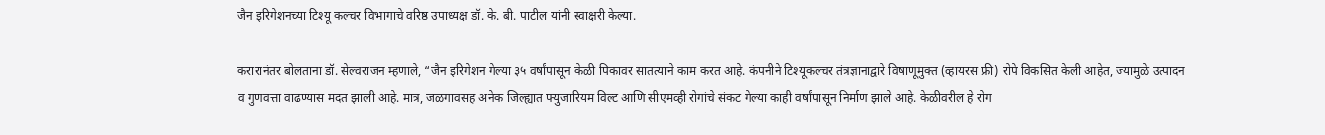जैन इरिगेशनच्या टिश्यू कल्चर विभागाचे वरिष्ठ उपाध्यक्ष डॉ. के. बी. पाटील यांनी स्वाक्षरी केल्या.

करारानंतर बोलताना डॉ. सेल्वराजन म्हणाले, “जैन इरिगेशन गेल्या ३५ वर्षांपासून केळी पिकावर सातत्याने काम करत आहे. कंपनीने टिश्यूकल्चर तंत्रज्ञानाद्वारे विषाणूमुक्त (व्हायरस फ्री) रोपे विकसित केली आहेत, ज्यामुळे उत्पादन व गुणवत्ता वाढण्यास मदत झाली आहे. मात्र, जळगावसह अनेक जिल्ह्यात फ्युजारियम विल्ट आणि सीएमव्ही रोगांचे संकट गेल्या काही वर्षांपासून निर्माण झाले आहे. केळीवरील हे रोग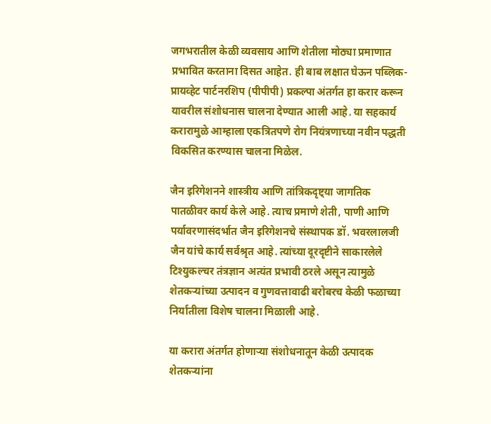जगभरातील केळी व्यवसाय आणि शेतीला मोठ्या प्रमाणात प्रभावित करताना दिसत आहेत. ही बाब लक्षात घेऊन पब्लिक-प्रायव्हेट पार्टनरशिप (पीपीपी) प्रकल्पा अंतर्गत हा करार करून यावरील संशोधनास चालना देण्यात आली आहे. या सहकार्य करारामुळे आम्हाला एकत्रितपणे रोग नियंत्रणाच्या नवीन पद्धती विकसित करण्यास चालना मिळेल.

जैन इरिगेशनने शास्त्रीय आणि तांत्रिकदृष्ट्या जागतिक पातळीवर कार्य केले आहे. त्याच प्रमाणे शेती, पाणी आणि पर्यावरणासंदर्भात जैन इरिगेशनचे संस्थापक डॉ. भवरलालजी जैन यांचे कार्य सर्वश्रृत आहे. त्यांच्या दूरदृष्टीने साकारलेले टिश्युकल्चर तंत्रज्ञान अत्यंत प्रभावी ठरले असून त्यामुळे शेतकऱ्यांच्या उत्पादन व गुणवत्तावाढी बरोबरच केळी फळाच्या निर्यातीला विशेष चालना मिळाली आहे.

या करारा अंतर्गत होणाऱ्या संशोधनातून केळी उत्पादक शेतकऱ्यांना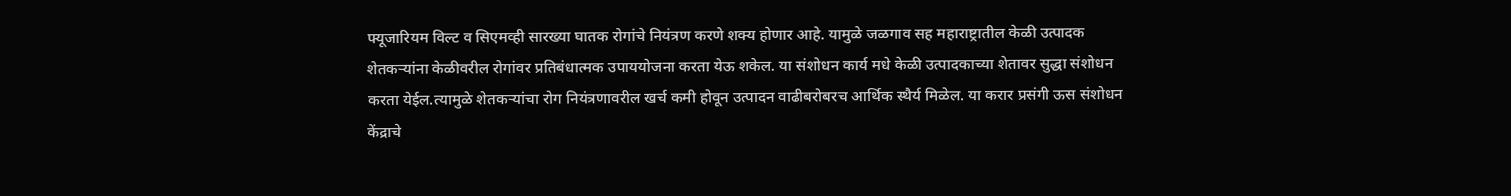फ्यूजारियम विल्ट व सिएमव्ही सारख्या घातक रोगांचे नियंत्रण करणे शक्य होणार आहे. यामुळे जळगाव सह महाराष्ट्रातील केळी उत्पादक शेतकऱ्यांना केळीवरील रोगांवर प्रतिबंधात्मक उपाययोजना करता येऊ शकेल. या संशोधन कार्य मधे केळी उत्पादकाच्या शेतावर सुद्धा संशोधन करता येईल.त्यामुळे शेतकऱ्यांचा रोग नियंत्रणावरील खर्च कमी होवून उत्पादन वाढीबरोबरच आर्थिक स्थैर्य मिळेल. या करार प्रसंगी ऊस संशोधन केंद्राचे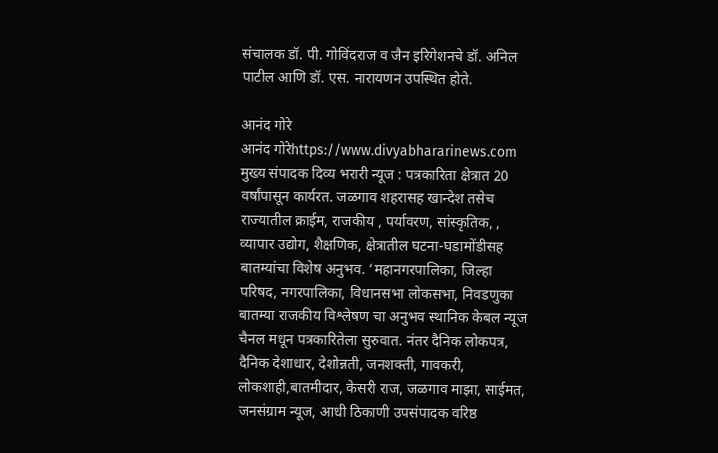संचालक डॉ. पी. गोविंदराज व जैन इरिगेशनचे डॉ. अनिल पाटील आणि डॉ. एस. नारायणन उपस्थित होते.

आनंद गोरे
आनंद गोरेhttps://www.divyabhararinews.com
मुख्य संपादक दिव्य भरारी न्यूज : पत्रकारिता क्षेत्रात 20 वर्षांपासून कार्यरत. जळगाव शहरासह खान्देश तसेच राज्यातील क्राईम, राजकीय , पर्यावरण, सांस्कृतिक, , व्यापार उद्योग, शैक्षणिक, क्षेत्रातील घटना-घडामोंडीसह बातम्यांचा विशेष अनुभव. ‘महानगरपालिका, जिल्हा परिषद, नगरपालिका, विधानसभा लोकसभा, निवडणुका बातम्या राजकीय विश्लेषण चा अनुभव स्थानिक केबल न्यूज चैनल मधून पत्रकारितेला सुरुवात. नंतर दैनिक लोकपत्र, दैनिक देशाधार, देशोन्नती, जनशक्ती, गावकरी, लोकशाही,बातमीदार, केसरी राज, जळगाव माझा, साईमत, जनसंग्राम न्यूज, आधी ठिकाणी उपसंपादक वरिष्ठ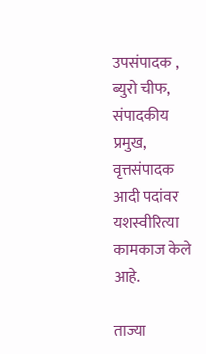उपसंपादक , ब्युरो चीफ, संपादकीय प्रमुख, वृत्तसंपादक आदी पदांवर यशस्वीरित्या कामकाज केले आहे.

ताज्या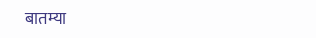बातम्या